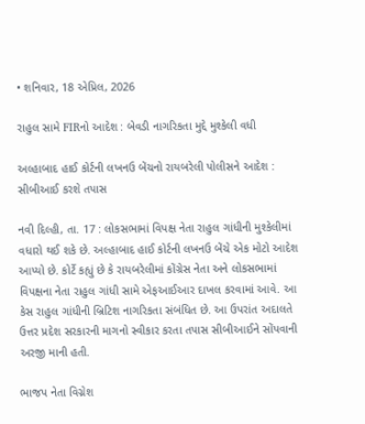• શનિવાર, 18 એપ્રિલ, 2026

રાહુલ સામે FIRનો આદેશ : બેવડી નાગરિકતા મુદ્દે મુશ્કેલી વધી

અલ્હાબાદ હાઈ કોર્ટની લખનઉ બેંચનો રાયબરેલી પોલીસને આદેશ : સીબીઆઈ કરશે તપાસ

નવી દિલ્હી, તા. 17 : લોકસભામાં વિપક્ષ નેતા રાહુલ ગાંધીની મુશ્કેલીમાં વધારો થઈ શકે છે. અલ્હાબાદ હાઈ કોર્ટની લખનઉ બેંચે એક મોટો આદેશ આપ્યો છે. કોર્ટે કહ્યું છે કે રાયબરેલીમાં કોંગ્રેસ નેતા અને લોકસભામાં વિપક્ષના નેતા રાહુલ ગાંધી સામે એફઆઈઆર દાખલ કરવામાં આવે. આ કેસ રાહુલ ગાંધીની બ્રિટિશ નાગરિકતા સંબંધિત છે. આ ઉપરાંત અદાલતે ઉત્તર પ્રદેશ સરકારની માગનો સ્વીકાર કરતા તપાસ સીબીઆઈને સોંપવાની અરજી માની હતી.

ભાજપ નેતા વિગ્નેશ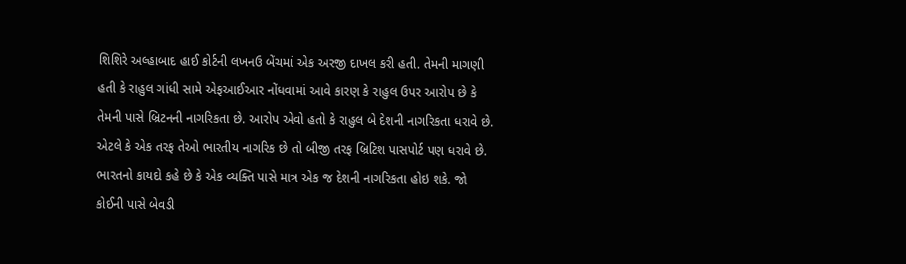શિશિરે અલ્હાબાદ હાઈ કોર્ટની લખનઉ બેંચમાં એક અરજી દાખલ કરી હતી. તેમની માગણી હતી કે રાહુલ ગાંધી સામે એફઆઈઆર નોંધવામાં આવે કારણ કે રાહુલ ઉપર આરોપ છે કે તેમની પાસે બ્રિટનની નાગરિકતા છે. આરોપ એવો હતો કે રાહુલ બે દેશની નાગરિકતા ધરાવે છે. એટલે કે એક તરફ તેઓ ભારતીય નાગરિક છે તો બીજી તરફ બ્રિટિશ પાસપોર્ટ પણ ધરાવે છે. ભારતનો કાયદો કહે છે કે એક વ્યક્તિ પાસે માત્ર એક જ દેશની નાગરિકતા હોઇ શકે. જો કોઈની પાસે બેવડી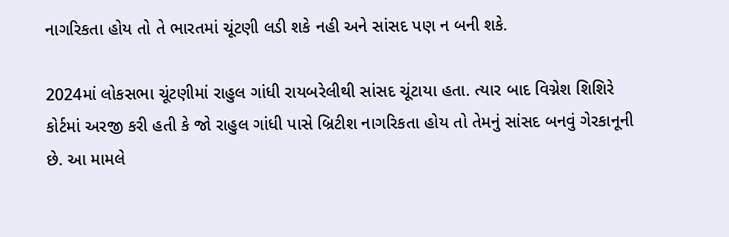નાગરિકતા હોય તો તે ભારતમાં ચૂંટણી લડી શકે નહી અને સાંસદ પણ ન બની શકે.

2024માં લોકસભા ચૂંટણીમાં રાહુલ ગાંધી રાયબરેલીથી સાંસદ ચૂંટાયા હતા. ત્યાર બાદ વિગ્નેશ શિશિરે કોર્ટમાં અરજી કરી હતી કે જો રાહુલ ગાંધી પાસે બ્રિટીશ નાગરિકતા હોય તો તેમનું સાંસદ બનવું ગેરકાનૂની છે. આ મામલે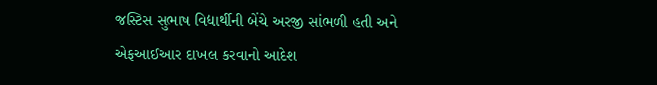જસ્ટિસ સુભાષ વિદ્યાર્થીની બેંચે અરજી સાંભળી હતી અને એફઆઈઆર દાખલ કરવાનો આદેશ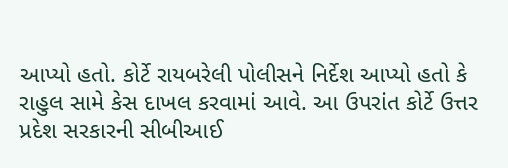આપ્યો હતો. કોર્ટે રાયબરેલી પોલીસને નિર્દેશ આપ્યો હતો કે રાહુલ સામે કેસ દાખલ કરવામાં આવે. આ ઉપરાંત કોર્ટે ઉત્તર પ્રદેશ સરકારની સીબીઆઈ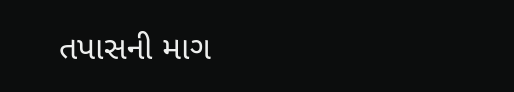તપાસની માગ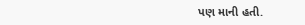પણ માની હતી.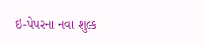ઇ-પેપરના નવા શુલ્ક